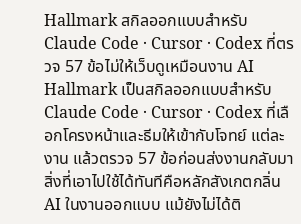Hallmark สกิลออกแบบสำหรับ Claude Code · Cursor · Codex ที่ตรวจ 57 ข้อไม่ให้เว็บดูเหมือนงาน AI
Hallmark เป็นสกิลออกแบบสำหรับ Claude Code · Cursor · Codex ที่เลือกโครงหน้าและธีมให้เข้ากับโจทย์ แต่ละงาน แล้วตรวจ 57 ข้อก่อนส่งงานกลับมา สิ่งที่เอาไปใช้ได้ทันทีคือหลักสังเกตกลิ่น AI ในงานออกแบบ แม้ยังไม่ได้ติ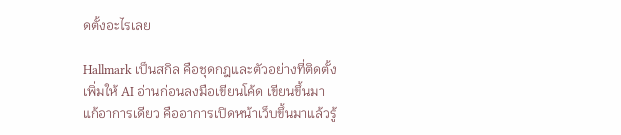ดตั้งอะไรเลย

Hallmark เป็นสกิล คือชุดกฎและตัวอย่างที่ติดตั้งเพิ่มให้ AI อ่านก่อนลงมือเขียนโค้ด เขียนขึ้นมาแก้อาการเดียว คืออาการเปิดหน้าเว็บขึ้นมาแล้วรู้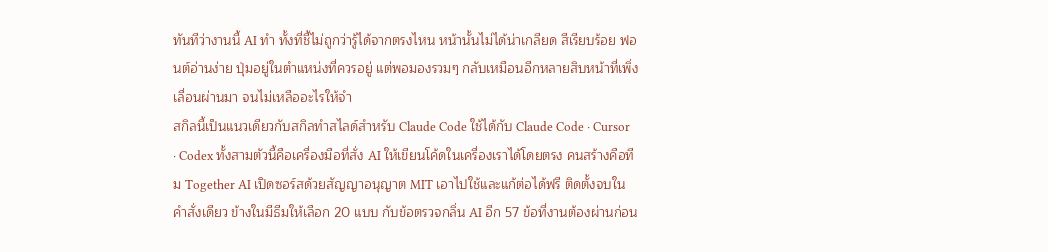ทันทีว่างานนี้ AI ทำ ทั้งที่ชี้ไม่ถูกว่ารู้ได้จากตรงไหน หน้านั้นไม่ได้น่าเกลียด สีเรียบร้อย ฟอนต์อ่านง่าย ปุ่มอยู่ในตำแหน่งที่ควรอยู่ แต่พอมองรวมๆ กลับเหมือนอีกหลายสิบหน้าที่เพิ่งเลื่อนผ่านมา จนไม่เหลืออะไรให้จำ
สกิลนี้เป็นแนวเดียวกับสกิลทำสไลด์สำหรับ Claude Code ใช้ได้กับ Claude Code · Cursor · Codex ทั้งสามตัวนี้คือเครื่องมือที่สั่ง AI ให้เขียนโค้ดในเครื่องเราได้โดยตรง คนสร้างคือทีม Together AI เปิดซอร์สด้วยสัญญาอนุญาต MIT เอาไปใช้และแก้ต่อได้ฟรี ติดตั้งจบในคำสั่งเดียว ข้างในมีธีมให้เลือก 20 แบบ กับข้อตรวจกลิ่น AI อีก 57 ข้อที่งานต้องผ่านก่อน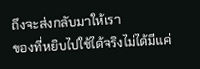ถึงจะส่งกลับมาให้เรา
ของที่หยิบไปใช้ได้จริงไม่ได้มีแค่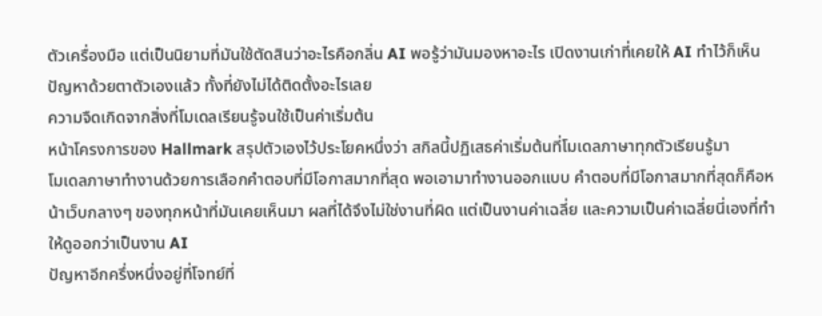ตัวเครื่องมือ แต่เป็นนิยามที่มันใช้ตัดสินว่าอะไรคือกลิ่น AI พอรู้ว่ามันมองหาอะไร เปิดงานเก่าที่เคยให้ AI ทำไว้ก็เห็นปัญหาด้วยตาตัวเองแล้ว ทั้งที่ยังไม่ได้ติดตั้งอะไรเลย
ความจืดเกิดจากสิ่งที่โมเดลเรียนรู้จนใช้เป็นค่าเริ่มต้น
หน้าโครงการของ Hallmark สรุปตัวเองไว้ประโยคหนึ่งว่า สกิลนี้ปฏิเสธค่าเริ่มต้นที่โมเดลภาษาทุกตัวเรียนรู้มา
โมเดลภาษาทำงานด้วยการเลือกคำตอบที่มีโอกาสมากที่สุด พอเอามาทำงานออกแบบ คำตอบที่มีโอกาสมากที่สุดก็คือหน้าเว็บกลางๆ ของทุกหน้าที่มันเคยเห็นมา ผลที่ได้จึงไม่ใช่งานที่ผิด แต่เป็นงานค่าเฉลี่ย และความเป็นค่าเฉลี่ยนี่เองที่ทำให้ดูออกว่าเป็นงาน AI
ปัญหาอีกครึ่งหนึ่งอยู่ที่โจทย์ที่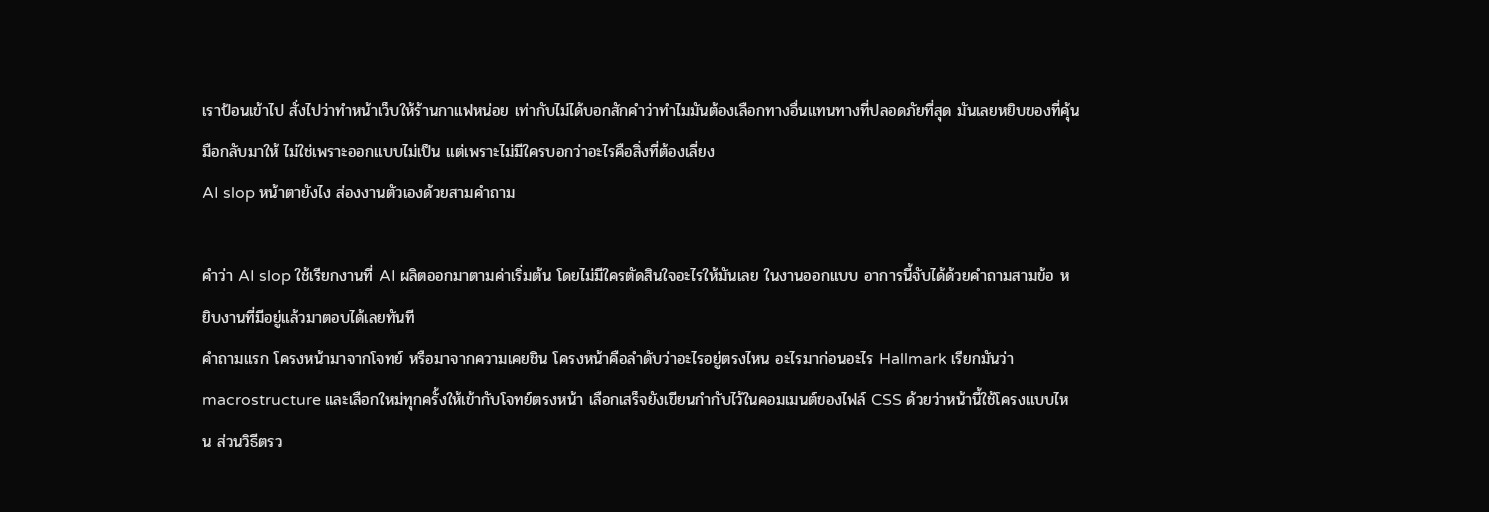เราป้อนเข้าไป สั่งไปว่าทำหน้าเว็บให้ร้านกาแฟหน่อย เท่ากับไม่ได้บอกสักคำว่าทำไมมันต้องเลือกทางอื่นแทนทางที่ปลอดภัยที่สุด มันเลยหยิบของที่คุ้นมือกลับมาให้ ไม่ใช่เพราะออกแบบไม่เป็น แต่เพราะไม่มีใครบอกว่าอะไรคือสิ่งที่ต้องเลี่ยง
AI slop หน้าตายังไง ส่องงานตัวเองด้วยสามคำถาม

คำว่า AI slop ใช้เรียกงานที่ AI ผลิตออกมาตามค่าเริ่มต้น โดยไม่มีใครตัดสินใจอะไรให้มันเลย ในงานออกแบบ อาการนี้จับได้ด้วยคำถามสามข้อ หยิบงานที่มีอยู่แล้วมาตอบได้เลยทันที
คำถามแรก โครงหน้ามาจากโจทย์ หรือมาจากความเคยชิน โครงหน้าคือลำดับว่าอะไรอยู่ตรงไหน อะไรมาก่อนอะไร Hallmark เรียกมันว่า macrostructure และเลือกใหม่ทุกครั้งให้เข้ากับโจทย์ตรงหน้า เลือกเสร็จยังเขียนกำกับไว้ในคอมเมนต์ของไฟล์ CSS ด้วยว่าหน้านี้ใช้โครงแบบไหน ส่วนวิธีตรว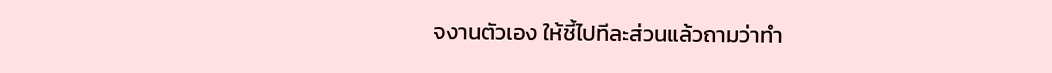จงานตัวเอง ให้ชี้ไปทีละส่วนแล้วถามว่าทำ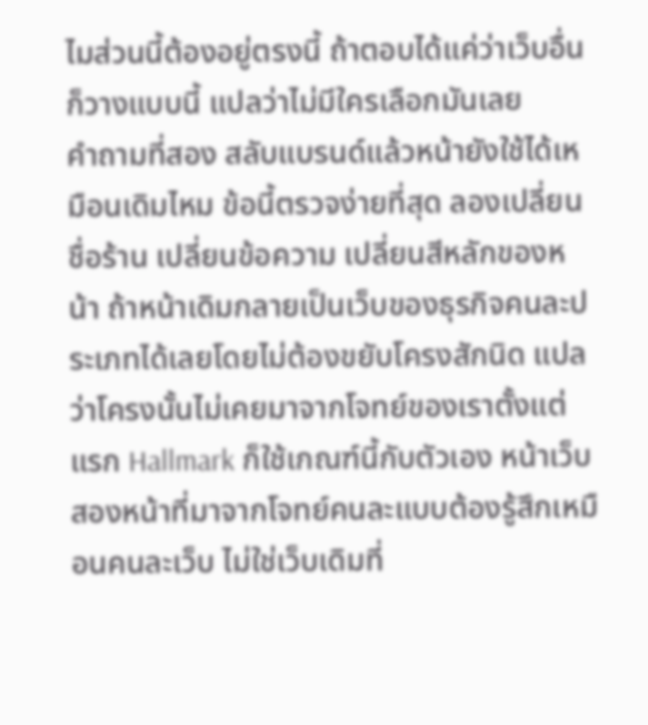ไมส่วนนี้ต้องอยู่ตรงนี้ ถ้าตอบได้แค่ว่าเว็บอื่นก็วางแบบนี้ แปลว่าไม่มีใครเลือกมันเลย
คำถามที่สอง สลับแบรนด์แล้วหน้ายังใช้ได้เหมือนเดิมไหม ข้อนี้ตรวจง่ายที่สุด ลองเปลี่ยนชื่อร้าน เปลี่ยนข้อความ เปลี่ยนสีหลักของหน้า ถ้าหน้าเดิมกลายเป็นเว็บของธุรกิจคนละประเภทได้เลยโดยไม่ต้องขยับโครงสักนิด แปลว่าโครงนั้นไม่เคยมาจากโจทย์ของเราตั้งแต่แรก Hallmark ก็ใช้เกณฑ์นี้กับตัวเอง หน้าเว็บสองหน้าที่มาจากโจทย์คนละแบบต้องรู้สึกเหมือนคนละเว็บ ไม่ใช่เว็บเดิมที่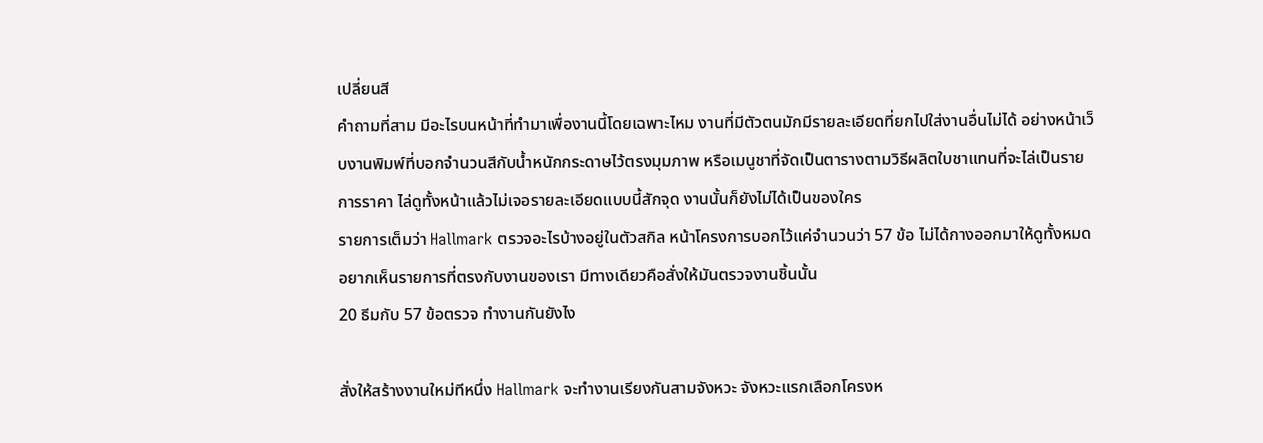เปลี่ยนสี
คำถามที่สาม มีอะไรบนหน้าที่ทำมาเพื่องานนี้โดยเฉพาะไหม งานที่มีตัวตนมักมีรายละเอียดที่ยกไปใส่งานอื่นไม่ได้ อย่างหน้าเว็บงานพิมพ์ที่บอกจำนวนสีกับน้ำหนักกระดาษไว้ตรงมุมภาพ หรือเมนูชาที่จัดเป็นตารางตามวิธีผลิตใบชาแทนที่จะไล่เป็นรายการราคา ไล่ดูทั้งหน้าแล้วไม่เจอรายละเอียดแบบนี้สักจุด งานนั้นก็ยังไม่ได้เป็นของใคร
รายการเต็มว่า Hallmark ตรวจอะไรบ้างอยู่ในตัวสกิล หน้าโครงการบอกไว้แค่จำนวนว่า 57 ข้อ ไม่ได้กางออกมาให้ดูทั้งหมด อยากเห็นรายการที่ตรงกับงานของเรา มีทางเดียวคือสั่งให้มันตรวจงานชิ้นนั้น
20 ธีมกับ 57 ข้อตรวจ ทำงานกันยังไง

สั่งให้สร้างงานใหม่ทีหนึ่ง Hallmark จะทำงานเรียงกันสามจังหวะ จังหวะแรกเลือกโครงห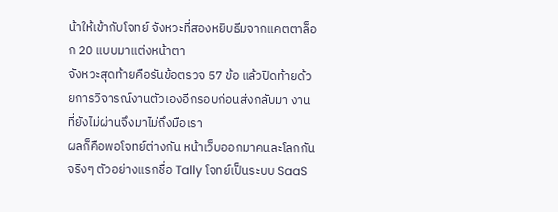น้าให้เข้ากับโจทย์ จังหวะที่สองหยิบธีมจากแคตตาล็อก 20 แบบมาแต่งหน้าตา
จังหวะสุดท้ายคือรันข้อตรวจ 57 ข้อ แล้วปิดท้ายด้วยการวิจารณ์งานตัวเองอีกรอบก่อนส่งกลับมา งานที่ยังไม่ผ่านจึงมาไม่ถึงมือเรา
ผลก็คือพอโจทย์ต่างกัน หน้าเว็บออกมาคนละโลกกันจริงๆ ตัวอย่างแรกชื่อ Tally โจทย์เป็นระบบ SaaS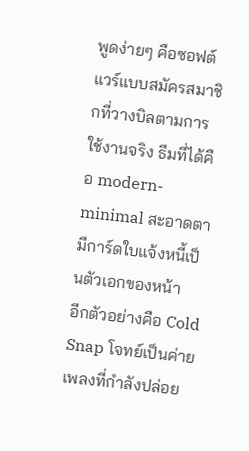พูดง่ายๆ คือซอฟต์แวร์แบบสมัครสมาชิกที่วางบิลตามการใช้งานจริง ธีมที่ได้คือ modern-minimal สะอาดตา มีการ์ดใบแจ้งหนี้เป็นตัวเอกของหน้า
อีกตัวอย่างคือ Cold Snap โจทย์เป็นค่ายเพลงที่กำลังปล่อย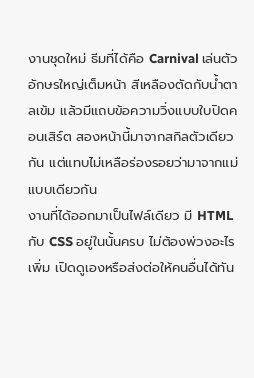งานชุดใหม่ ธีมที่ได้คือ Carnival เล่นตัวอักษรใหญ่เต็มหน้า สีเหลืองตัดกับน้ำตาลเข้ม แล้วมีแถบข้อความวิ่งแบบใบปิดคอนเสิร์ต สองหน้านี้มาจากสกิลตัวเดียวกัน แต่แทบไม่เหลือร่องรอยว่ามาจากแม่แบบเดียวกัน
งานที่ได้ออกมาเป็นไฟล์เดียว มี HTML กับ CSS อยู่ในนั้นครบ ไม่ต้องพ่วงอะไรเพิ่ม เปิดดูเองหรือส่งต่อให้คนอื่นได้ทัน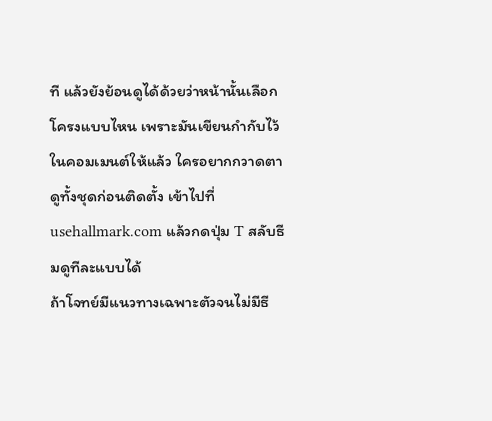ที แล้วยังย้อนดูได้ด้วยว่าหน้านั้นเลือกโครงแบบไหน เพราะมันเขียนกำกับไว้ในคอมเมนต์ให้แล้ว ใครอยากกวาดตาดูทั้งชุดก่อนติดตั้ง เข้าไปที่ usehallmark.com แล้วกดปุ่ม T สลับธีมดูทีละแบบได้
ถ้าโจทย์มีแนวทางเฉพาะตัวจนไม่มีธี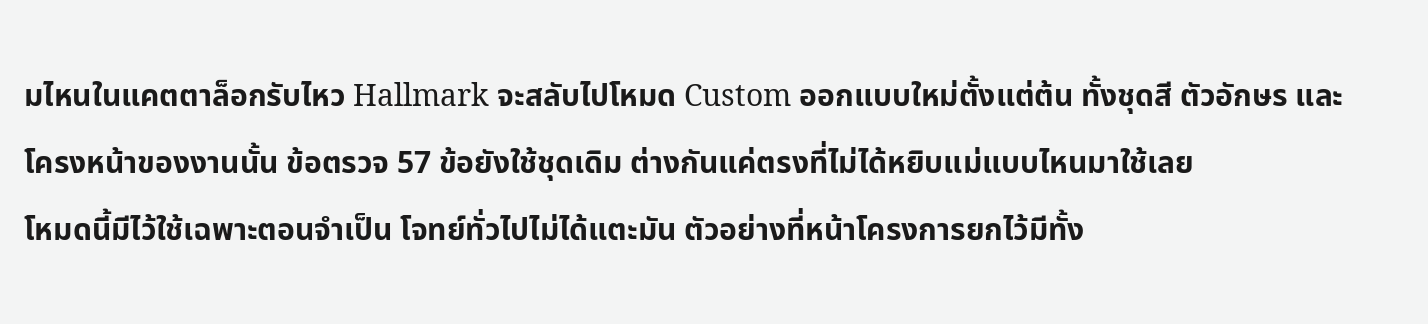มไหนในแคตตาล็อกรับไหว Hallmark จะสลับไปโหมด Custom ออกแบบใหม่ตั้งแต่ต้น ทั้งชุดสี ตัวอักษร และโครงหน้าของงานนั้น ข้อตรวจ 57 ข้อยังใช้ชุดเดิม ต่างกันแค่ตรงที่ไม่ได้หยิบแม่แบบไหนมาใช้เลย
โหมดนี้มีไว้ใช้เฉพาะตอนจำเป็น โจทย์ทั่วไปไม่ได้แตะมัน ตัวอย่างที่หน้าโครงการยกไว้มีทั้ง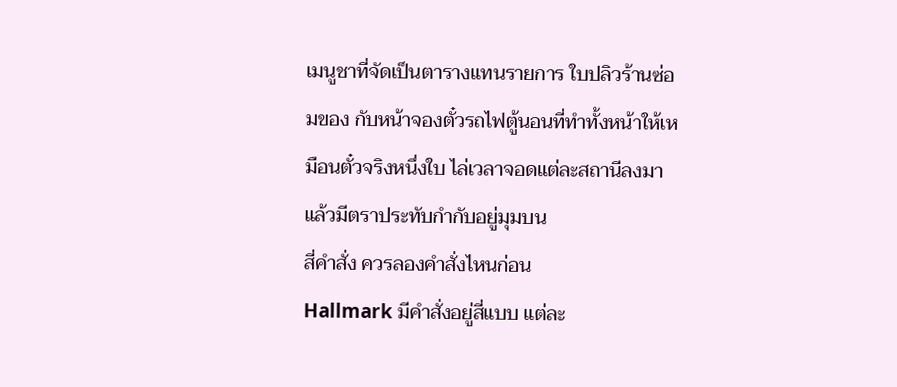เมนูชาที่จัดเป็นตารางแทนรายการ ใบปลิวร้านซ่อมของ กับหน้าจองตั๋วรถไฟตู้นอนที่ทำทั้งหน้าให้เหมือนตั๋วจริงหนึ่งใบ ไล่เวลาจอดแต่ละสถานีลงมา แล้วมีตราประทับกำกับอยู่มุมบน
สี่คำสั่ง ควรลองคำสั่งไหนก่อน
Hallmark มีคำสั่งอยู่สี่แบบ แต่ละ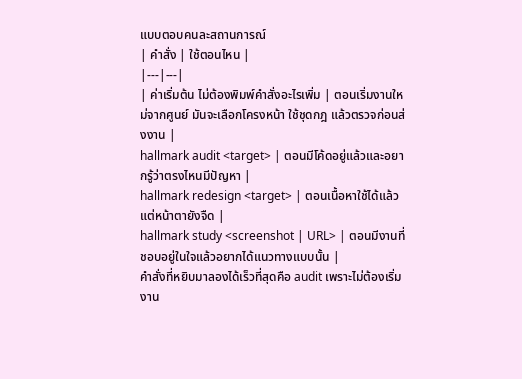แบบตอบคนละสถานการณ์
| คำสั่ง | ใช้ตอนไหน |
|---|---|
| ค่าเริ่มต้น ไม่ต้องพิมพ์คำสั่งอะไรเพิ่ม | ตอนเริ่มงานใหม่จากศูนย์ มันจะเลือกโครงหน้า ใช้ชุดกฎ แล้วตรวจก่อนส่งงาน |
hallmark audit <target> | ตอนมีโค้ดอยู่แล้วและอยากรู้ว่าตรงไหนมีปัญหา |
hallmark redesign <target> | ตอนเนื้อหาใช้ได้แล้วแต่หน้าตายังจืด |
hallmark study <screenshot | URL> | ตอนมีงานที่ชอบอยู่ในใจแล้วอยากได้แนวทางแบบนั้น |
คำสั่งที่หยิบมาลองได้เร็วที่สุดคือ audit เพราะไม่ต้องเริ่มงาน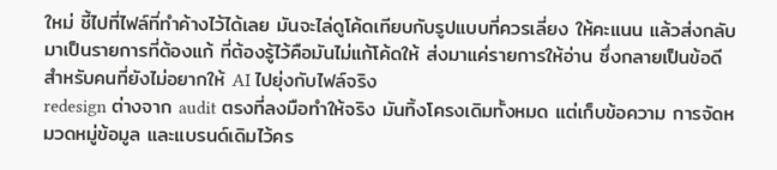ใหม่ ชี้ไปที่ไฟล์ที่ทำค้างไว้ได้เลย มันจะไล่ดูโค้ดเทียบกับรูปแบบที่ควรเลี่ยง ให้คะแนน แล้วส่งกลับมาเป็นรายการที่ต้องแก้ ที่ต้องรู้ไว้คือมันไม่แก้โค้ดให้ ส่งมาแค่รายการให้อ่าน ซึ่งกลายเป็นข้อดีสำหรับคนที่ยังไม่อยากให้ AI ไปยุ่งกับไฟล์จริง
redesign ต่างจาก audit ตรงที่ลงมือทำให้จริง มันทิ้งโครงเดิมทั้งหมด แต่เก็บข้อความ การจัดหมวดหมู่ข้อมูล และแบรนด์เดิมไว้คร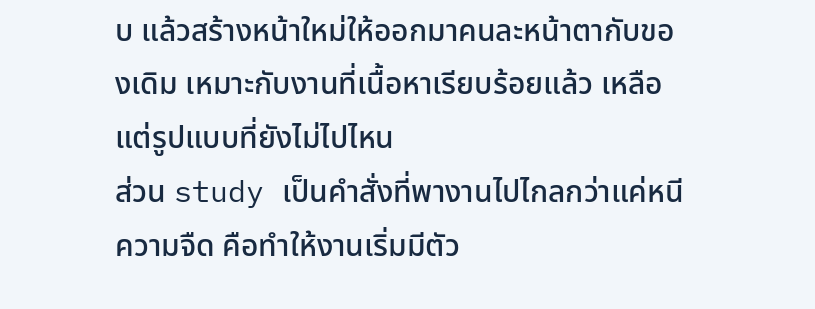บ แล้วสร้างหน้าใหม่ให้ออกมาคนละหน้าตากับของเดิม เหมาะกับงานที่เนื้อหาเรียบร้อยแล้ว เหลือแต่รูปแบบที่ยังไม่ไปไหน
ส่วน study เป็นคำสั่งที่พางานไปไกลกว่าแค่หนีความจืด คือทำให้งานเริ่มมีตัว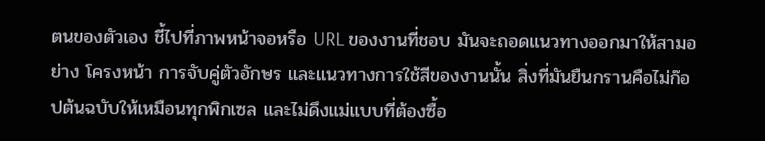ตนของตัวเอง ชี้ไปที่ภาพหน้าจอหรือ URL ของงานที่ชอบ มันจะถอดแนวทางออกมาให้สามอย่าง โครงหน้า การจับคู่ตัวอักษร และแนวทางการใช้สีของงานนั้น สิ่งที่มันยืนกรานคือไม่ก๊อปต้นฉบับให้เหมือนทุกพิกเซล และไม่ดึงแม่แบบที่ต้องซื้อ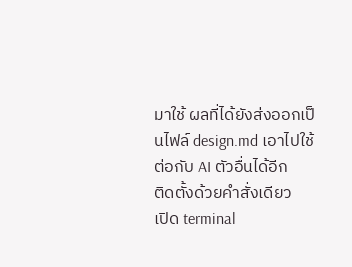มาใช้ ผลที่ได้ยังส่งออกเป็นไฟล์ design.md เอาไปใช้ต่อกับ AI ตัวอื่นได้อีก
ติดตั้งด้วยคำสั่งเดียว
เปิด terminal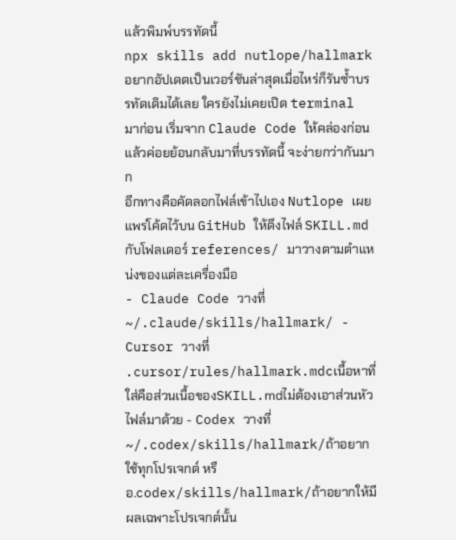แล้วพิมพ์บรรทัดนี้
npx skills add nutlope/hallmarkอยากอัปเดตเป็นเวอร์ชันล่าสุดเมื่อไหร่ก็รันซ้ำบรรทัดเดิมได้เลย ใครยังไม่เคยเปิด terminal มาก่อน เริ่มจาก Claude Code ให้คล่องก่อน แล้วค่อยย้อนกลับมาที่บรรทัดนี้ จะง่ายกว่ากันมาก
อีกทางคือคัดลอกไฟล์เข้าไปเอง Nutlope เผยแพร่โค้ดไว้บน GitHub ให้ดึงไฟล์ SKILL.md กับโฟลเดอร์ references/ มาวางตามตำแหน่งของแต่ละเครื่องมือ
- Claude Code วางที่
~/.claude/skills/hallmark/ - Cursor วางที่
.cursor/rules/hallmark.mdcเนื้อหาที่ใส่คือส่วนเนื้อของSKILL.mdไม่ต้องเอาส่วนหัวไฟล์มาด้วย - Codex วางที่
~/.codex/skills/hallmark/ถ้าอยากใช้ทุกโปรเจกต์ หรือ.codex/skills/hallmark/ถ้าอยากให้มีผลเฉพาะโปรเจกต์นั้น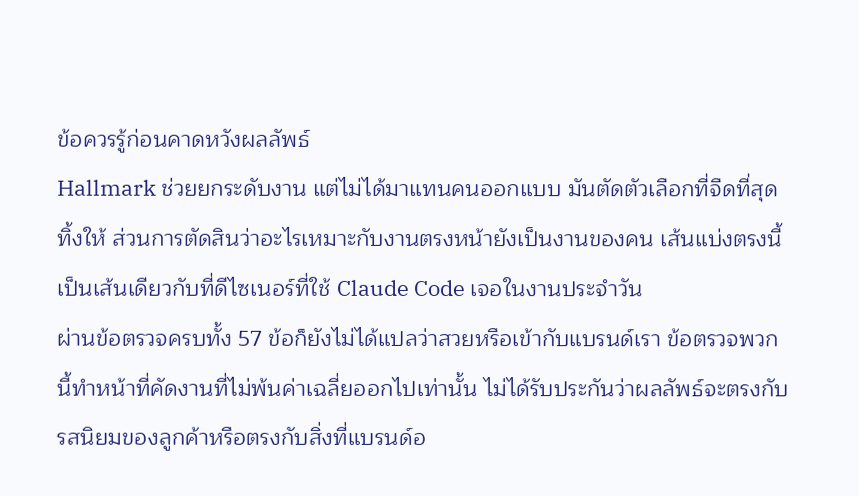ข้อควรรู้ก่อนคาดหวังผลลัพธ์
Hallmark ช่วยยกระดับงาน แต่ไม่ได้มาแทนคนออกแบบ มันตัดตัวเลือกที่จืดที่สุดทิ้งให้ ส่วนการตัดสินว่าอะไรเหมาะกับงานตรงหน้ายังเป็นงานของคน เส้นแบ่งตรงนี้เป็นเส้นเดียวกับที่ดีไซเนอร์ที่ใช้ Claude Code เจอในงานประจำวัน
ผ่านข้อตรวจครบทั้ง 57 ข้อก็ยังไม่ได้แปลว่าสวยหรือเข้ากับแบรนด์เรา ข้อตรวจพวกนี้ทำหน้าที่คัดงานที่ไม่พ้นค่าเฉลี่ยออกไปเท่านั้น ไม่ได้รับประกันว่าผลลัพธ์จะตรงกับรสนิยมของลูกค้าหรือตรงกับสิ่งที่แบรนด์อ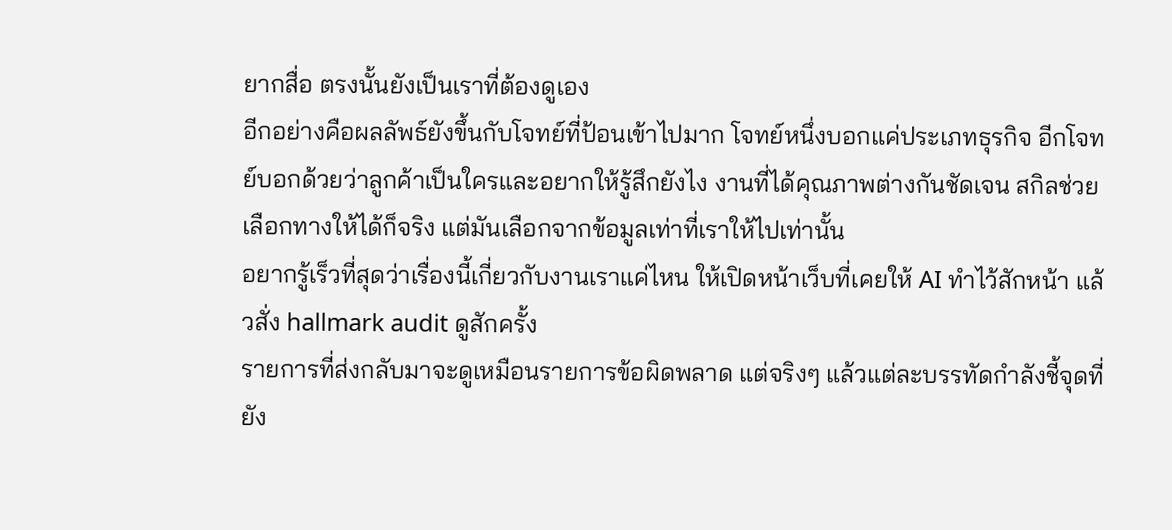ยากสื่อ ตรงนั้นยังเป็นเราที่ต้องดูเอง
อีกอย่างคือผลลัพธ์ยังขึ้นกับโจทย์ที่ป้อนเข้าไปมาก โจทย์หนึ่งบอกแค่ประเภทธุรกิจ อีกโจทย์บอกด้วยว่าลูกค้าเป็นใครและอยากให้รู้สึกยังไง งานที่ได้คุณภาพต่างกันชัดเจน สกิลช่วยเลือกทางให้ได้ก็จริง แต่มันเลือกจากข้อมูลเท่าที่เราให้ไปเท่านั้น
อยากรู้เร็วที่สุดว่าเรื่องนี้เกี่ยวกับงานเราแค่ไหน ให้เปิดหน้าเว็บที่เคยให้ AI ทำไว้สักหน้า แล้วสั่ง hallmark audit ดูสักครั้ง
รายการที่ส่งกลับมาจะดูเหมือนรายการข้อผิดพลาด แต่จริงๆ แล้วแต่ละบรรทัดกำลังชี้จุดที่ยัง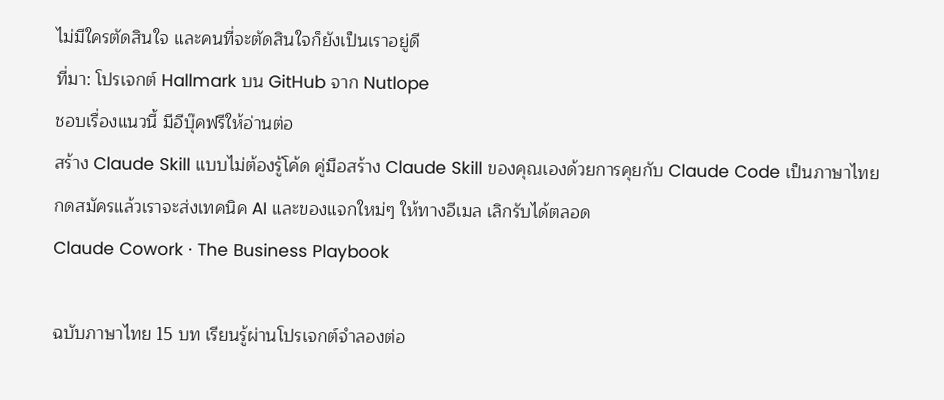ไม่มีใครตัดสินใจ และคนที่จะตัดสินใจก็ยังเป็นเราอยู่ดี
ที่มา: โปรเจกต์ Hallmark บน GitHub จาก Nutlope
ชอบเรื่องแนวนี้ มีอีบุ๊คฟรีให้อ่านต่อ
สร้าง Claude Skill แบบไม่ต้องรู้โค้ด คู่มือสร้าง Claude Skill ของคุณเองด้วยการคุยกับ Claude Code เป็นภาษาไทย
กดสมัครแล้วเราจะส่งเทคนิค AI และของแจกใหม่ๆ ให้ทางอีเมล เลิกรับได้ตลอด
Claude Cowork · The Business Playbook

ฉบับภาษาไทย 15 บท เรียนรู้ผ่านโปรเจกต์จำลองต่อ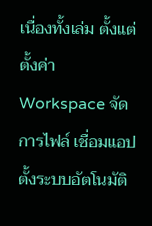เนื่องทั้งเล่ม ตั้งแต่ตั้งค่า Workspace จัดการไฟล์ เชื่อมแอป ตั้งระบบอัตโนมัติ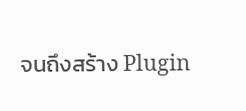จนถึงสร้าง Plugin